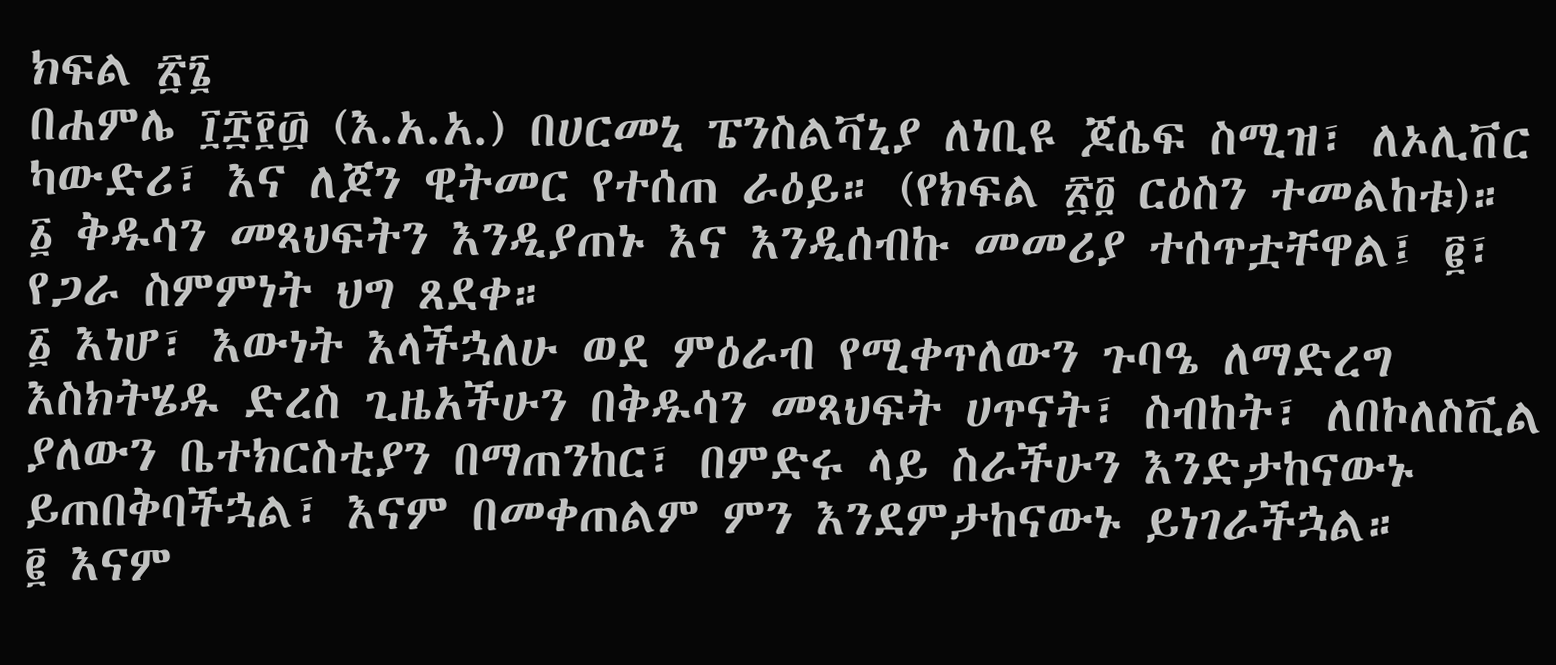ክፍል ፳፮
በሐምሌ ፲፰፻፴ (እ.አ.አ.) በሀርመኒ ፔንስልቫኒያ ለነቢዩ ጆሴፍ ስሚዝ፣ ለኦሊቨር ካውድሪ፣ እና ለጆን ዊትመር የተሰጠ ራዕይ። (የክፍል ፳፬ ርዕስን ተመልከቱ)።
፩ ቅዱሳን መጻህፍትን እንዲያጠኑ እና እንዲሰብኩ መመሪያ ተሰጥቷቸዋል፤ ፪፣ የጋራ ስምምነት ህግ ጸደቀ።
፩ እነሆ፣ እውነት እላችኋለሁ ወደ ምዕራብ የሚቀጥለውን ጉባዔ ለማድረግ እስክትሄዱ ድረስ ጊዜአችሁን በቅዱሳን መጻህፍት ሀጥናት፣ ስብከት፣ ለበኮለስቪል ያለውን ቤተክርስቲያን በማጠንከር፣ በምድሩ ላይ ስራችሁን እንድታከናውኑ ይጠበቅባችኋል፣ እናም በመቀጠልም ምን እንደምታከናውኑ ይነገራችኋል።
፪ እናም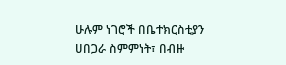ሁሉም ነገሮች በቤተክርስቲያን ሀበጋራ ስምምነት፣ በብዙ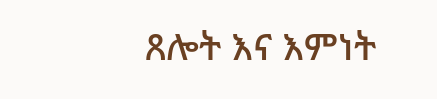ጸሎት እና እምነት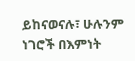ይከናወናሉ፣ ሁሉንም ነገሮች በእምነት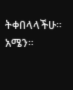ትቀበላላችሁ። አሜን።